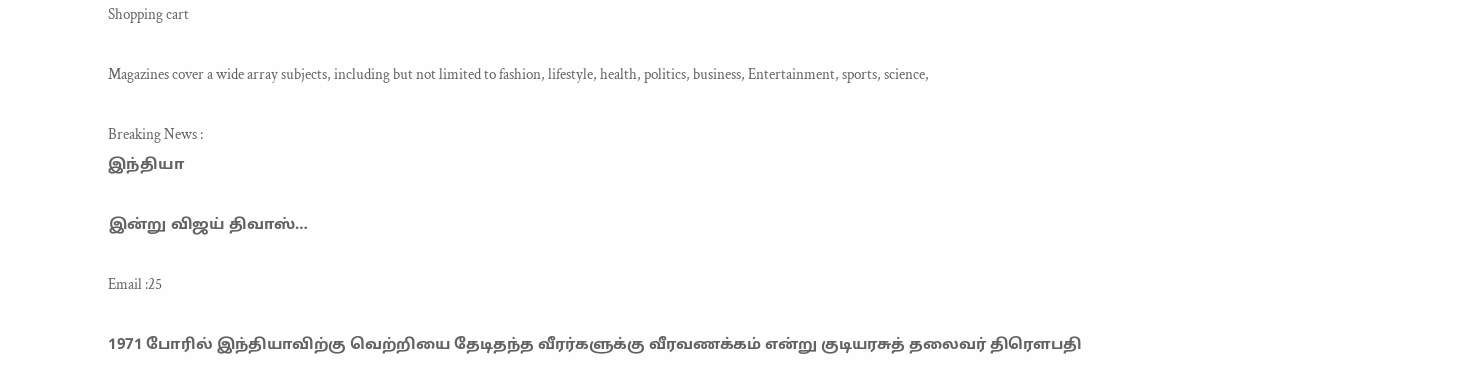Shopping cart

Magazines cover a wide array subjects, including but not limited to fashion, lifestyle, health, politics, business, Entertainment, sports, science,

Breaking News :
இந்தியா

இன்று விஜய் திவாஸ்…

Email :25

1971 போரில் இந்தியாவிற்கு வெற்றியை தேடிதந்த வீரர்களுக்கு வீரவணக்கம் என்று குடியரசுத் தலைவர் திரௌபதி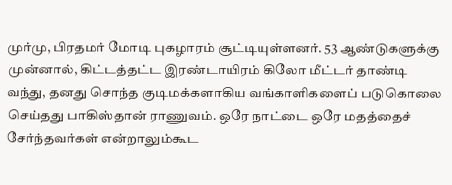முர்மு, பிரதமர் மோடி புகழாரம் சூட்டியுள்ளனர். 53 ஆண்டுகளுக்கு முன்னால், கிட்டத்தட்ட இரண்டாயிரம் கிலோ மீட்டர் தாண்டி வந்து, தனது சொந்த குடிமக்களாகிய வங்காளிகளைப் படுகொலை செய்தது பாகிஸ்தான் ராணுவம். ஒரே நாட்டை ஒரே மதத்தைச் சேர்ந்தவர்கள் என்றாலும்கூட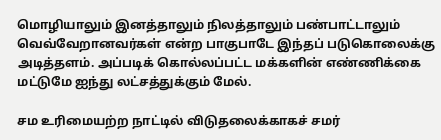மொழியாலும் இனத்தாலும் நிலத்தாலும் பண்பாட்டாலும் வெவ்வேறானவர்கள் என்ற பாகுபாடே இந்தப் படுகொலைக்கு அடித்தளம். அப்படிக் கொல்லப்பட்ட மக்களின் எண்ணிக்கை மட்டுமே ஐந்து லட்சத்துக்கும் மேல்.

சம உரிமையற்ற நாட்டில் விடுதலைக்காகச் சமர்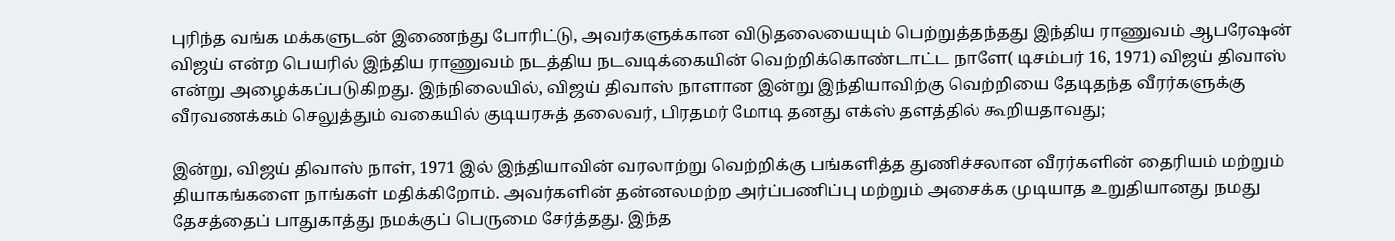புரிந்த வங்க மக்களுடன் இணைந்து போரிட்டு, அவர்களுக்கான விடுதலையையும் பெற்றுத்தந்தது இந்திய ராணுவம் ஆபரேஷன் விஜய் என்ற பெயரில் இந்திய ராணுவம் நடத்திய நடவடிக்கையின் வெற்றிக்கொண்டாட்ட நாளே( டிசம்பர் 16, 1971) விஜய் திவாஸ் என்று அழைக்கப்படுகிறது. இந்நிலையில், விஜய் திவாஸ் நாளான இன்று இந்தியாவிற்கு வெற்றியை தேடிதந்த வீரர்களுக்கு வீரவணக்கம் செலுத்தும் வகையில் குடியரசுத் தலைவர், பிரதமர் மோடி தனது எக்ஸ் தளத்தில் கூறியதாவது;

இன்று, விஜய் திவாஸ் நாள், 1971 இல் இந்தியாவின் வரலாற்று வெற்றிக்கு பங்களித்த துணிச்சலான வீரர்களின் தைரியம் மற்றும் தியாகங்களை நாங்கள் மதிக்கிறோம். அவர்களின் தன்னலமற்ற அர்ப்பணிப்பு மற்றும் அசைக்க முடியாத உறுதியானது நமது தேசத்தைப் பாதுகாத்து நமக்குப் பெருமை சேர்த்தது. இந்த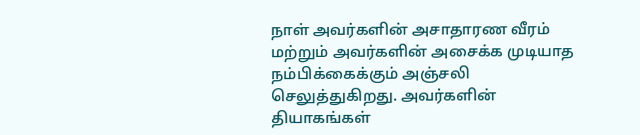நாள் அவர்களின் அசாதாரண வீரம் மற்றும் அவர்களின் அசைக்க முடியாத நம்பிக்கைக்கும் அஞ்சலி செலுத்துகிறது. அவர்களின் தியாகங்கள்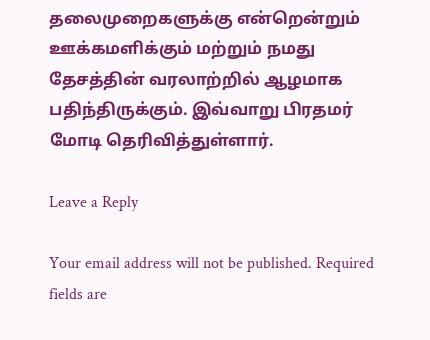தலைமுறைகளுக்கு என்றென்றும் ஊக்கமளிக்கும் மற்றும் நமது தேசத்தின் வரலாற்றில் ஆழமாக பதிந்திருக்கும். இவ்வாறு பிரதமர் மோடி தெரிவித்துள்ளார்.

Leave a Reply

Your email address will not be published. Required fields are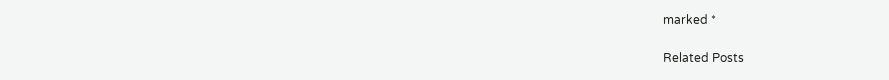marked *

Related Posts